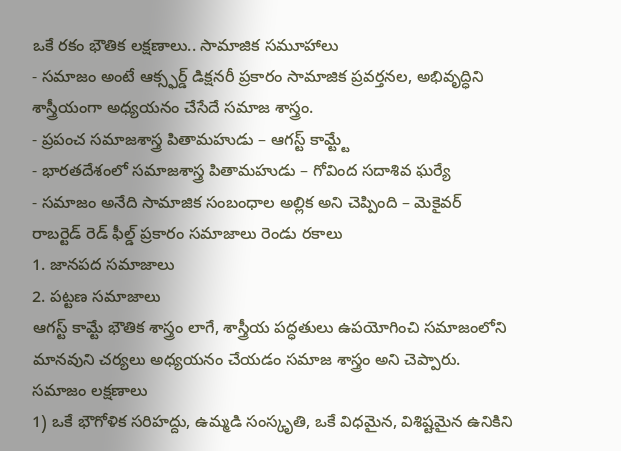ఒకే రకం భౌతిక లక్షణాలు.. సామాజిక సమూహాలు
- సమాజం అంటే ఆక్స్ఫర్డ్ డిక్షనరీ ప్రకారం సామాజిక ప్రవర్తనల, అభివృద్ధిని శాస్త్రీయంగా అధ్యయనం చేసేదే సమాజ శాస్త్రం.
- ప్రపంచ సమాజశాస్త్ర పితామహుడు – ఆగస్ట్ కామ్ట్టే
- భారతదేశంలో సమాజశాస్త్ర పితామహుడు – గోవింద సదాశివ ఘర్యే
- సమాజం అనేది సామాజిక సంబంధాల అల్లిక అని చెప్పింది – మెకైవర్
రాబర్టెడ్ రెడ్ ఫీల్డ్ ప్రకారం సమాజాలు రెండు రకాలు
1. జానపద సమాజాలు
2. పట్టణ సమాజాలు
ఆగస్ట్ కామ్టే భౌతిక శాస్త్రం లాగే, శాస్త్రీయ పద్ధతులు ఉపయోగించి సమాజంలోని మానవుని చర్యలు అధ్యయనం చేయడం సమాజ శాస్త్రం అని చెప్పారు.
సమాజం లక్షణాలు
1) ఒకే భౌగోళిక సరిహద్దు, ఉమ్మడి సంస్కృతి, ఒకే విధమైన, విశిష్టమైన ఉనికిని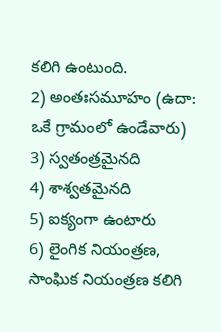కలిగి ఉంటుంది.
2) అంతఃసమూహం (ఉదా: ఒకే గ్రామంలో ఉండేవారు)
3) స్వతంత్రమైనది
4) శాశ్వతమైనది
5) ఐక్యంగా ఉంటారు
6) లైంగిక నియంత్రణ, సాంఘిక నియంత్రణ కలిగి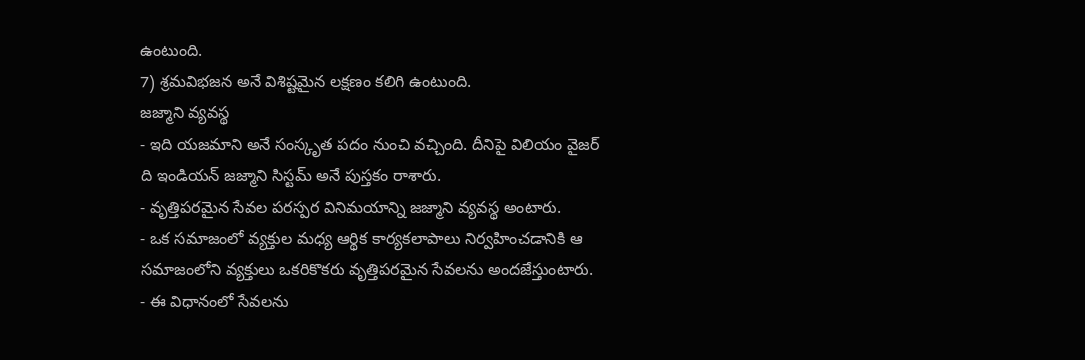ఉంటుంది.
7) శ్రమవిభజన అనే విశిష్టమైన లక్షణం కలిగి ఉంటుంది.
జజ్మాని వ్యవస్థ
- ఇది యజమాని అనే సంస్కృత పదం నుంచి వచ్చింది. దీనిపై విలియం వైజర్ ది ఇండియన్ జజ్మాని సిస్టమ్ అనే పుస్తకం రాశారు.
- వృత్తిపరమైన సేవల పరస్పర వినిమయాన్ని జజ్మాని వ్యవస్థ అంటారు.
- ఒక సమాజంలో వ్యక్తుల మధ్య ఆర్థిక కార్యకలాపాలు నిర్వహించడానికి ఆ సమాజంలోని వ్యక్తులు ఒకరికొకరు వృత్తిపరమైన సేవలను అందజేస్తుంటారు.
- ఈ విధానంలో సేవలను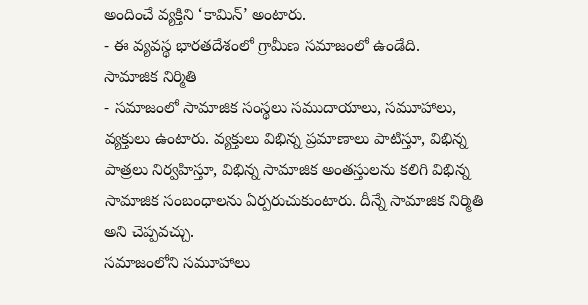అందించే వ్యక్తిని ‘కామిన్’ అంటారు.
- ఈ వ్యవస్థ భారతదేశంలో గ్రామీణ సమాజంలో ఉండేది.
సామాజిక నిర్మితి
- సమాజంలో సామాజిక సంస్థలు సముదాయాలు, సమూహాలు, వ్యక్తులు ఉంటారు. వ్యక్తులు విభిన్న ప్రమాణాలు పాటిస్తూ, విభిన్న పాత్రలు నిర్వహిస్తూ, విభిన్న సామాజిక అంతస్తులను కలిగి విభిన్న సామాజిక సంబంధాలను ఏర్పరుచుకుంటారు. దీన్నే సామాజిక నిర్మితి అని చెప్పవచ్చు.
సమాజంలోని సమూహాలు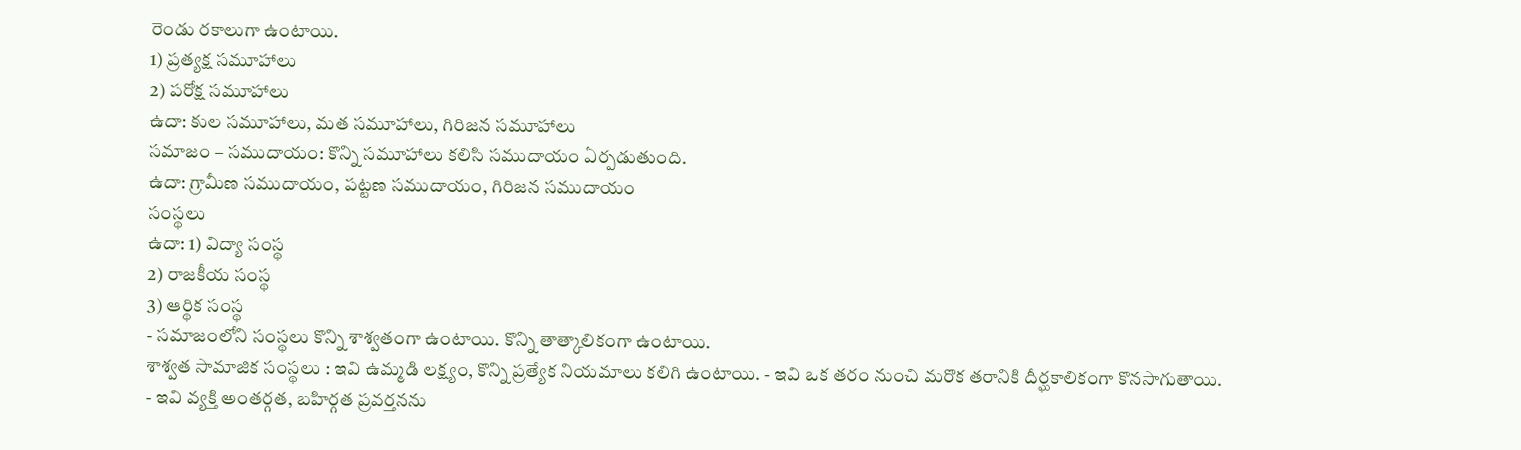రెండు రకాలుగా ఉంటాయి.
1) ప్రత్యక్ష సమూహాలు
2) పరోక్ష సమూహాలు
ఉదా: కుల సమూహాలు, మత సమూహాలు, గిరిజన సమూహాలు
సమాజం – సముదాయం: కొన్ని సమూహాలు కలిసి సముదాయం ఏర్పడుతుంది.
ఉదా: గ్రామీణ సముదాయం, పట్టణ సముదాయం, గిరిజన సముదాయం
సంస్థలు
ఉదా: 1) విద్యా సంస్థ
2) రాజకీయ సంస్థ
3) ఆర్థిక సంస్థ
- సమాజంలోని సంస్థలు కొన్ని శాశ్వతంగా ఉంటాయి. కొన్ని తాత్కాలికంగా ఉంటాయి.
శాశ్వత సామాజిక సంస్థలు : ఇవి ఉమ్మడి లక్ష్యం, కొన్ని ప్రత్యేక నియమాలు కలిగి ఉంటాయి. - ఇవి ఒక తరం నుంచి మరొక తరానికి దీర్ఘకాలికంగా కొనసాగుతాయి.
- ఇవి వ్యక్తి అంతర్గత, బహిర్గత ప్రవర్తనను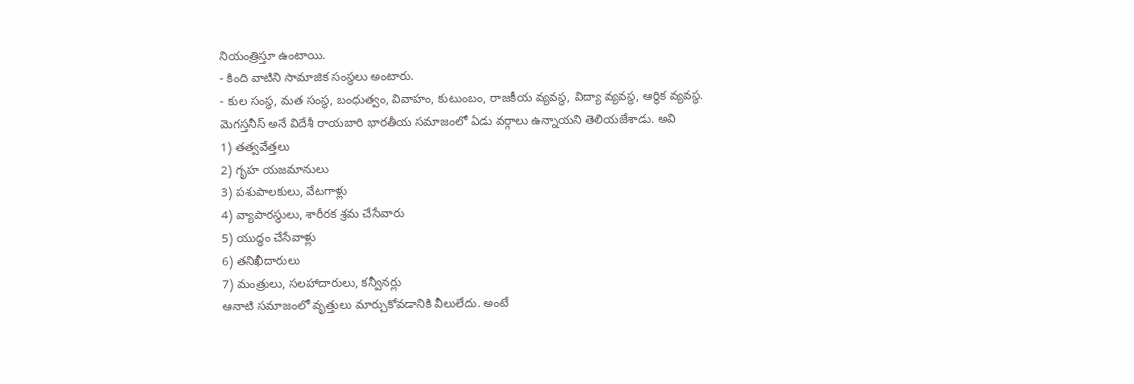నియంత్రిస్తూ ఉంటాయి.
- కింది వాటిని సామాజిక సంస్థలు అంటారు.
- కుల సంస్థ, మత సంస్థ, బంధుత్వం, వివాహం, కుటుంబం, రాజకీయ వ్యవస్థ, విద్యా వ్యవస్థ, ఆర్థిక వ్యవస్థ.
మెగస్తనీస్ అనే విదేశీ రాయబారి భారతీయ సమాజంలో ఏడు వర్గాలు ఉన్నాయని తెలియజేశాడు. అవి
1) తత్వవేత్తలు
2) గృహ యజమానులు
3) పశుపాలకులు, వేటగాళ్లు
4) వ్యాపారస్థులు, శారీరక శ్రమ చేసేవారు
5) యుద్ధం చేసేవాళ్లు
6) తనిఖీదారులు
7) మంత్రులు, సలహాదారులు, కన్వీనర్లు
ఆనాటి సమాజంలో వృత్తులు మార్చుకోవడానికి వీలులేదు. అంటే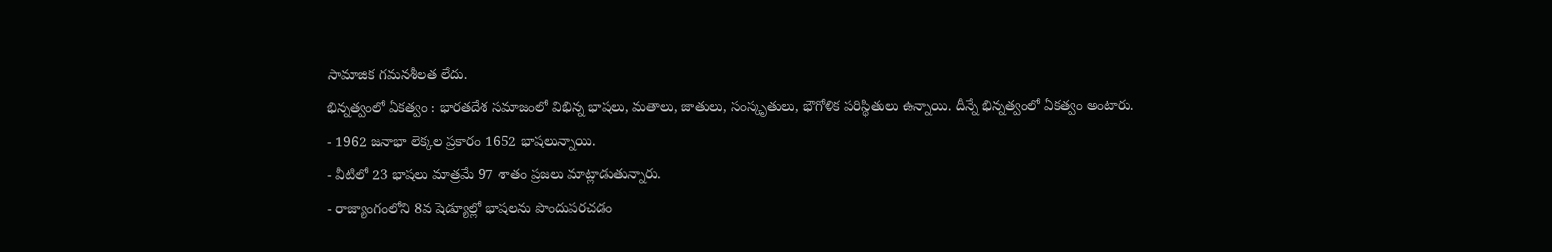సామాజిక గమనశీలత లేదు.
భిన్నత్వంలో ఏకత్వం : భారతదేశ సమాజంలో విభిన్న భాషలు, మతాలు, జాతులు, సంస్కృతులు, భౌగోళిక పరిస్థితులు ఉన్నాయి. దీన్నే భిన్నత్వంలో ఏకత్వం అంటారు.
- 1962 జనాభా లెక్కల ప్రకారం 1652 భాషలున్నాయి.
- వీటిలో 23 భాషలు మాత్రమే 97 శాతం ప్రజలు మాట్లాడుతున్నారు.
- రాజ్యాంగంలోని 8వ షెడ్యూల్లో భాషలను పొందుపరచడం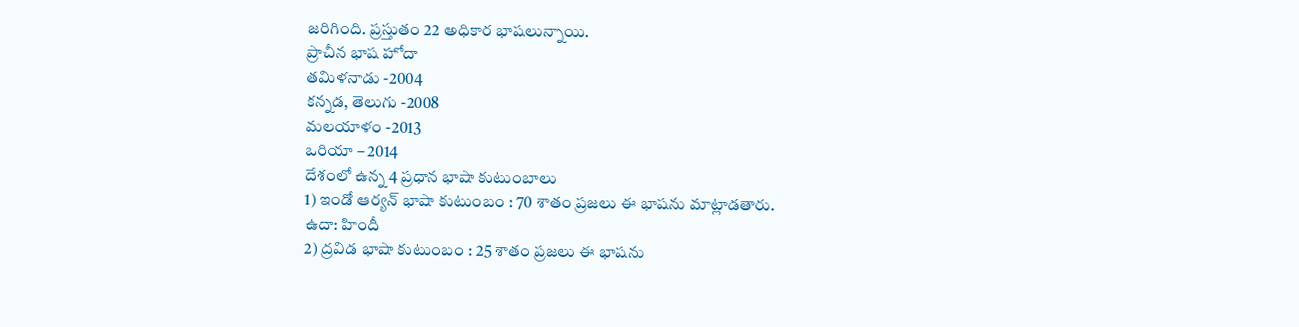జరిగింది. ప్రస్తుతం 22 అధికార భాషలున్నాయి.
ప్రాచీన భాష హోదా
తమిళనాడు -2004
కన్నడ, తెలుగు -2008
మలయాళం -2013
ఒరియా – 2014
దేశంలో ఉన్న 4 ప్రధాన భాషా కుటుంబాలు
1) ఇండో ఆర్యన్ భాషా కుటుంబం : 70 శాతం ప్రజలు ఈ భాషను మాట్లాడతారు.
ఉదా: హిందీ
2) ద్రవిడ భాషా కుటుంబం : 25 శాతం ప్రజలు ఈ భాషను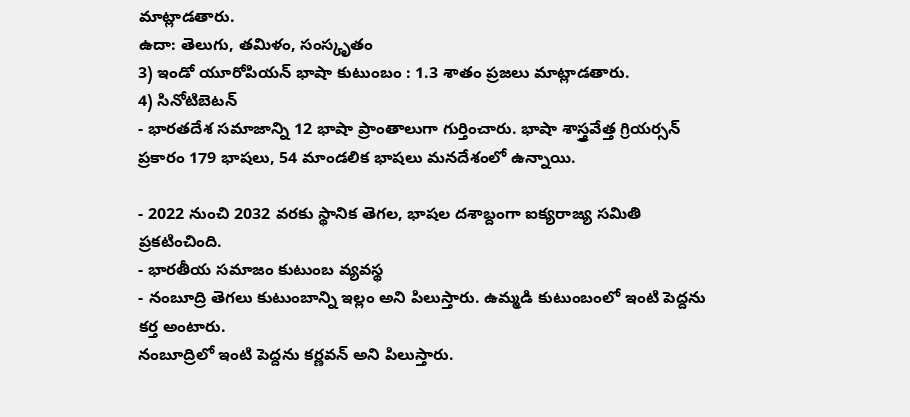మాట్లాడతారు.
ఉదా: తెలుగు, తమిళం, సంస్కృతం
3) ఇండో యూరోపియన్ భాషా కుటుంబం : 1.3 శాతం ప్రజలు మాట్లాడతారు.
4) సినోటిబెటన్
- భారతదేశ సమాజాన్ని 12 భాషా ప్రాంతాలుగా గుర్తించారు. భాషా శాస్త్రవేత్త గ్రియర్సన్ ప్రకారం 179 భాషలు, 54 మాండలిక భాషలు మనదేశంలో ఉన్నాయి.

- 2022 నుంచి 2032 వరకు స్థానిక తెగల, భాషల దశాబ్దంగా ఐక్యరాజ్య సమితి ప్రకటించింది.
- భారతీయ సమాజం కుటుంబ వ్యవస్థ
- నంబూద్రి తెగలు కుటుంబాన్ని ఇల్లం అని పిలుస్తారు. ఉమ్మడి కుటుంబంలో ఇంటి పెద్దను కర్త అంటారు.
నంబూద్రిలో ఇంటి పెద్దను కర్ణవన్ అని పిలుస్తారు.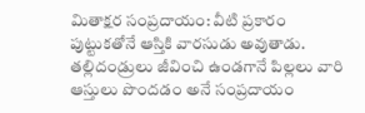మితాక్షర సంప్రదాయం: వీటి ప్రకారం పుట్టుకతోనే ఆస్తికి వారసుడు అవుతాడు. తల్లిదండ్రులు జీవించి ఉండగానే పిల్లలు వారి ఆస్తులు పొందడం అనే సంప్రదాయం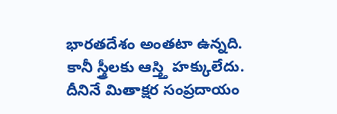భారతదేశం అంతటా ఉన్నది. కానీ స్త్రీలకు ఆస్త్తి హక్కులేదు. దీనినే మితాక్షర సంప్రదాయం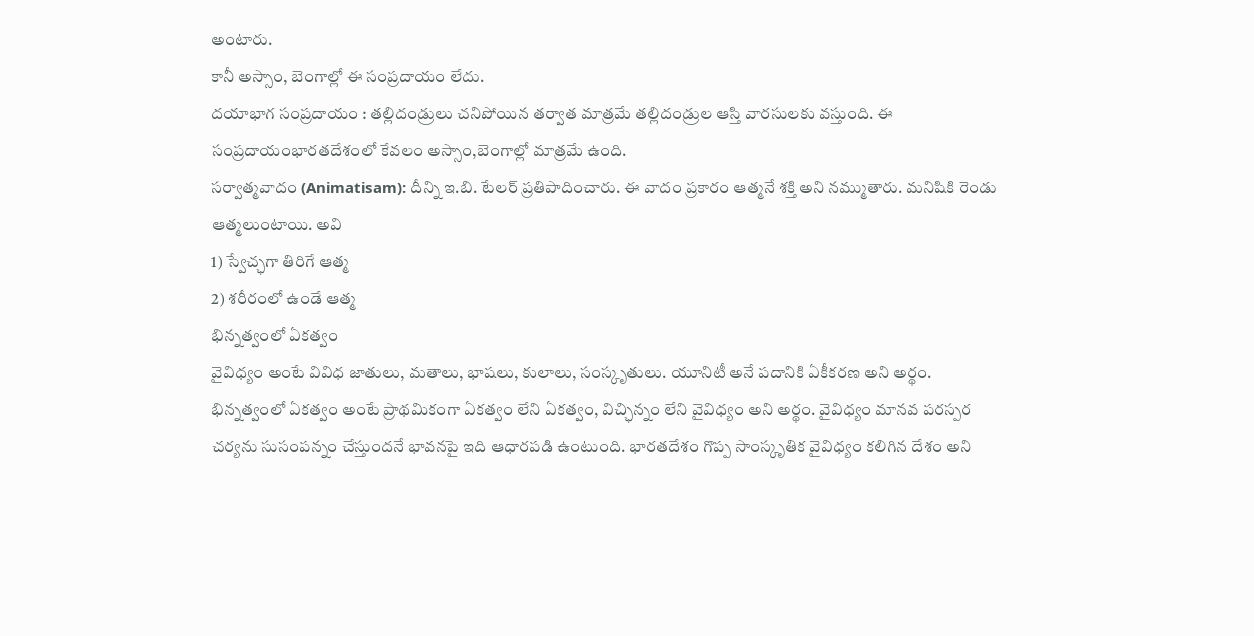అంటారు.
కానీ అస్సాం, బెంగాల్లో ఈ సంప్రదాయం లేదు.
దయాభాగ సంప్రదాయం : తల్లిదండ్రులు చనిపోయిన తర్వాత మాత్రమే తల్లిదండ్రుల ఆస్తి వారసులకు వస్తుంది. ఈ సంప్రదాయంభారతదేశంలో కేవలం అస్సాం,బెంగాల్లో మాత్రమే ఉంది.
సర్వాత్మవాదం (Animatisam): దీన్ని ఇ.బి. టేలర్ ప్రతిపాదించారు. ఈ వాదం ప్రకారం ఆత్మనే శక్తి అని నమ్ముతారు. మనిషికి రెండు
ఆత్మలుంటాయి. అవి
1) స్వేచ్ఛగా తిరిగే ఆత్మ
2) శరీరంలో ఉండే ఆత్మ
భిన్నత్వంలో ఏకత్వం
వైవిధ్యం అంటే వివిధ జాతులు, మతాలు, భాషలు, కులాలు, సంస్కృతులు. యూనిటీ అనే పదానికి ఏకీకరణ అని అర్థం. భిన్నత్వంలో ఏకత్వం అంటే ప్రాథమికంగా ఏకత్వం లేని ఏకత్వం, విచ్ఛిన్నం లేని వైవిధ్యం అని అర్థం. వైవిధ్యం మానవ పరస్పర చర్యను సుసంపన్నం చేస్తుందనే భావనపై ఇది ఆధారపడి ఉంటుంది. భారతదేశం గొప్ప సాంస్కృతిక వైవిధ్యం కలిగిన దేశం అని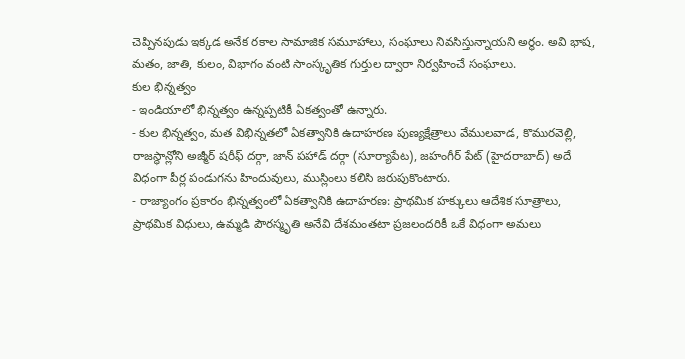చెప్పినపుడు ఇక్కడ అనేక రకాల సామాజిక సమూహాలు, సంఘాలు నివసిస్తున్నాయని అర్థం. అవి భాష, మతం, జాతి, కులం, విభాగం వంటి సాంస్కృతిక గుర్తుల ద్వారా నిర్వహించే సంఘాలు.
కుల భిన్నత్వం
- ఇండియాలో భిన్నత్వం ఉన్నప్పటికీ ఏకత్వంతో ఉన్నారు.
- కుల భిన్నత్వం, మత విభిన్నతలో ఏకత్వానికి ఉదాహరణ పుణ్యక్షేత్రాలు వేములవాడ, కొమురవెల్లి, రాజస్థాన్లోని అజ్మీర్ షరీఫ్ దర్గా, జాన్ పహాడ్ దర్గా (సూర్యాపేట), జహంగీర్ పేట్ (హైదరాబాద్) అదే విధంగా పీర్ల పండుగను హిందువులు, ముస్లింలు కలిసి జరుపుకొంటారు.
- రాజ్యాంగం ప్రకారం భిన్నత్వంలో ఏకత్వానికి ఉదాహరణ: ప్రాథమిక హక్కులు ఆదేశిక సూత్రాలు, ప్రాథమిక విధులు, ఉమ్మడి పౌరస్మృతి అనేవి దేశమంతటా ప్రజలందరికీ ఒకే విధంగా అమలు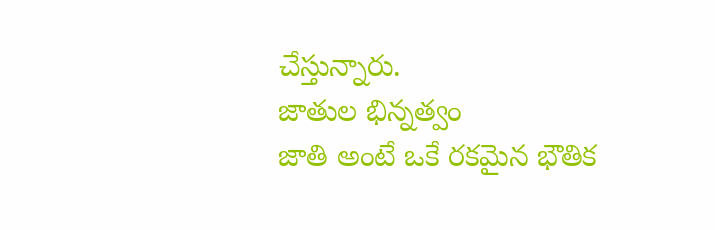చేస్తున్నారు.
జాతుల భిన్నత్వం
జాతి అంటే ఒకే రకమైన భౌతిక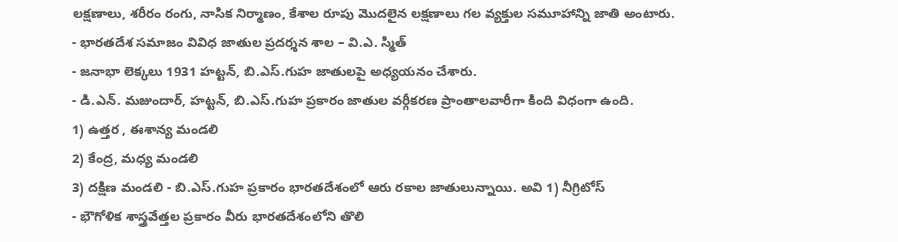లక్షణాలు, శరీరం రంగు, నాసిక నిర్మాణం, కేశాల రూపు మొదలైన లక్షణాలు గల వ్యక్తుల సమూహాన్ని జాతి అంటారు.
- భారతదేశ సమాజం వివిధ జాతుల ప్రదర్శన శాల – వి.ఎ. స్మిత్
- జనాభా లెక్కలు 1931 హట్టన్, బి.ఎస్.గుహ జాతులపై అధ్యయనం చేశారు.
- డి.ఎన్. మజుందార్, హట్టన్, బి.ఎస్.గుహ ప్రకారం జాతుల వర్గీకరణ ప్రాంతాలవారీగా కింది విధంగా ఉంది.
1) ఉత్తర , ఈశాన్య మండలి
2) కేంద్ర, మధ్య మండలి
3) దక్షిణ మండలి - బి.ఎస్.గుహ ప్రకారం భారతదేశంలో ఆరు రకాల జాతులున్నాయి. అవి 1) నీగ్రిటోస్
- భౌగోళిక శాస్త్రవేత్తల ప్రకారం వీరు భారతదేశంలోని తొలి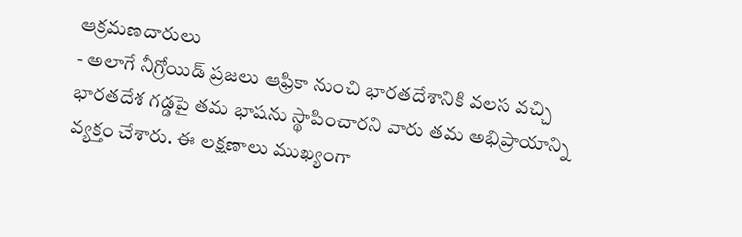ఆక్రమణదారులు
- అలాగే నీగ్రోయిడ్ ప్రజలు ఆఫ్రికా నుంచి భారతదేశానికి వలస వచ్చి భారతదేశ గడ్డపై తమ భాషను స్థాపించారని వారు తమ అభిప్రాయాన్ని వ్యక్తం చేశారు. ఈ లక్షణాలు ముఖ్యంగా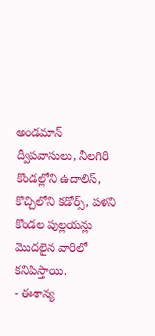అండమాన్ ద్వీపవాసులు, నీలగిరి కొండల్లోని ఉదాలిస్, కొచ్చిలోని కడోర్స్, పళని కొండల పుల్లయన్లు మొదలైన వారిలో కనిపిస్తాయి.
- ఈశాన్య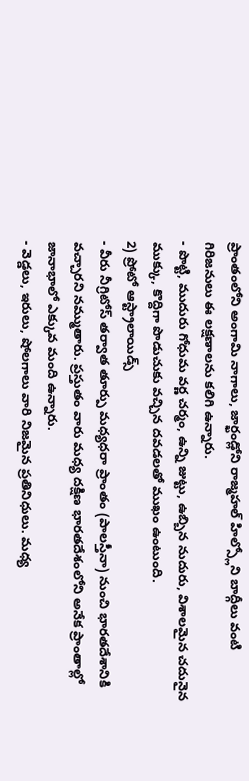ప్రాంతంలోని అంగామి నాగాలు, జార్ఖండ్లోని రాజ్మహల్ హిల్స్లోని బాద్గీలు వంటి గిరిజనులు ఈ లక్షణాలను కలిగి ఉన్నారు.
- పొట్టి, ముదురు గోధుమ వర్ణ చర్మం, ఉన్ని జుట్టు, ఉబ్బిన నుదురు, విశాలమైన చదునైన ముక్కు, కొద్దిగా పొడుచుకు వచ్చిన దవడలతో ముఖం ఉంటుంది.
2) ప్రోటో ఆస్ట్రాలాయిడ్స్
- వీరు నీగ్రిటోస్ తర్వాత తూర్పు మధ్యధరా ప్రాంతం (పాలస్తీనా) నుంచి భారతదేశానికి వచ్చారని నమ్ముతారు. ప్రస్తుతం వారు మధ్య దక్షిణ భారతదేశంలోని అనేక ప్రాంతాల్లో జానాభాలో ఎక్కువ మంది ఉన్నారు.
- వెడ్డలు, ఇరులు, షోలగాలు వారి నిజమైన ప్రతినిధులు. మధ్య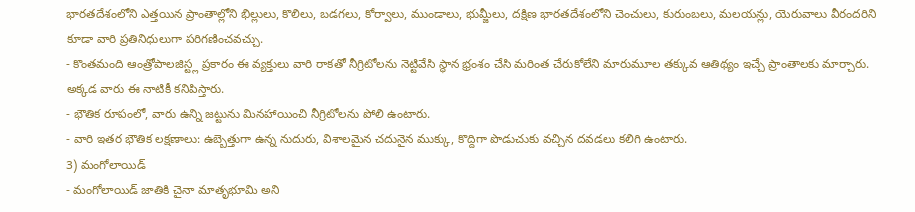భారతదేశంలోని ఎత్తయిన ప్రాంతాల్లోని భిల్లులు, కొలిలు, బడగలు, కోర్వాలు, ముండాలు, భుమ్జీలు, దక్షిణ భారతదేశంలోని చెంచులు, కురుంబలు, మలయన్లు, యెరువాలు వీరందరిని కూడా వారి ప్రతినిధులుగా పరిగణించవచ్చు.
- కొంతమంది ఆంత్రోపాలజిస్ట్ల ప్రకారం ఈ వ్యక్తులు వారి రాకతో నీగ్రిటోలను నెట్టివేసి స్థాన భ్రంశం చేసి మరింత చేరుకోలేని మారుమూల తక్కువ ఆతిథ్యం ఇచ్చే ప్రాంతాలకు మార్చారు. అక్కడ వారు ఈ నాటికీ కనిపిస్తారు.
- భౌతిక రూపంలో, వారు ఉన్ని జట్టును మినహాయించి నీగ్రిటోలను పోలి ఉంటారు.
- వారి ఇతర భౌతిక లక్షణాలు: ఉబ్బెత్తుగా ఉన్న నుదురు, విశాలమైన చదునైన ముక్కు, కొద్దిగా పొడుచుకు వచ్చిన దవడలు కలిగి ఉంటారు.
3) మంగోలాయిడ్
- మంగోలాయిడ్ జాతికి చైనా మాతృభూమి అని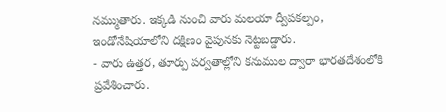నమ్ముతారు. ఇక్కడి నుంచి వారు మలయా ద్వీపకల్పం, ఇండోనేషియాలోని దక్షిణం వైపునకు నెట్టబడ్డారు.
- వారు ఉత్తర, తూర్పు పర్వతాల్లోని కనుముల ద్వారా భారతదేశంలోకి ప్రవేశించారు.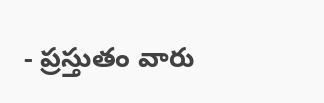- ప్రస్తుతం వారు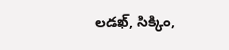లడఖ్, సిక్కిం,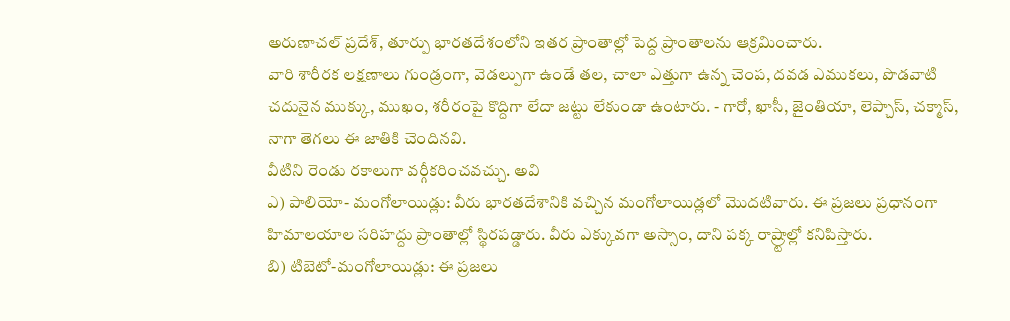అరుణాచల్ ప్రదేశ్, తూర్పు భారతదేశంలోని ఇతర ప్రాంతాల్లో పెద్ద ప్రాంతాలను ఆక్రమించారు.
వారి శారీరక లక్షణాలు గుండ్రంగా, వెడల్పుగా ఉండే తల, చాలా ఎత్తుగా ఉన్న చెంప, దవడ ఎముకలు, పొడవాటి చదునైన ముక్కు, ముఖం, శరీరంపై కొద్దిగా లేదా జట్టు లేకుండా ఉంటారు. - గారో, ఖాసీ, జైంతియా, లెప్చాస్, చక్మాస్, నాగా తెగలు ఈ జాతికి చెందినవి.
వీటిని రెండు రకాలుగా వర్గీకరించవచ్చు. అవి
ఎ) పాలియో- మంగోలాయిడ్లు: వీరు భారతదేశానికి వచ్చిన మంగోలాయిడ్లలో మొదటివారు. ఈ ప్రజలు ప్రధానంగా హిమాలయాల సరిహద్దు ప్రాంతాల్లో స్థిరపడ్డారు. వీరు ఎక్కువగా అస్సాం, దాని పక్క రాష్ర్టాల్లో కనిపిస్తారు.
బి) టిబెటో-మంగోలాయిడ్లు: ఈ ప్రజలు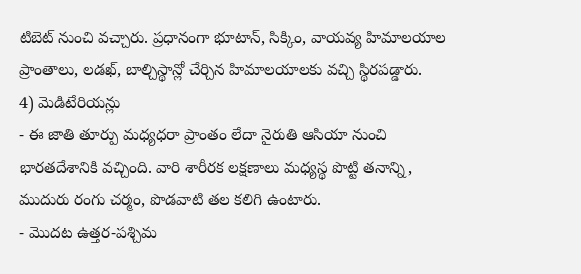టిబెట్ నుంచి వచ్చారు. ప్రధానంగా భూటాన్, సిక్కిం, వాయవ్య హిమాలయాల ప్రాంతాలు, లడఖ్, బాల్చిస్థాన్లో చేర్చిన హిమాలయాలకు వచ్చి స్థిరపడ్డారు.
4) మెడిటేరియన్లు
- ఈ జాతి తూర్పు మధ్యధరా ప్రాంతం లేదా నైరుతి ఆసియా నుంచి భారతదేశానికి వచ్చింది. వారి శారీరక లక్షణాలు మధ్యస్థ పొట్టి తనాన్ని, ముదురు రంగు చర్మం, పొడవాటి తల కలిగి ఉంటారు.
- మొదట ఉత్తర-పశ్చిమ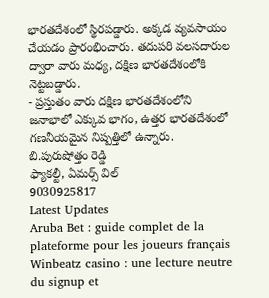భారతదేశంలో స్థిరపడ్డారు. అక్కడ వ్యవసాయం చేయడం ప్రారంభించారు. తదుపరి వలసదారుల ద్వారా వారు మధ్య, దక్షిణ భారతదేశంలోకి నెట్టబడ్డారు.
- ప్రస్తుతం వారు దక్షిణ భారతదేశంలోని జనాభాలో ఎక్కువ భాగం, ఉత్తర భారతదేశంలో గణనీయమైన నిష్పత్తిలో ఉన్నారు.
బి.పురుషోత్తం రెడ్డి
ఫ్యాకల్టీ, ఏమర్స్ విల్
9030925817
Latest Updates
Aruba Bet : guide complet de la plateforme pour les joueurs français
Winbeatz casino : une lecture neutre du signup et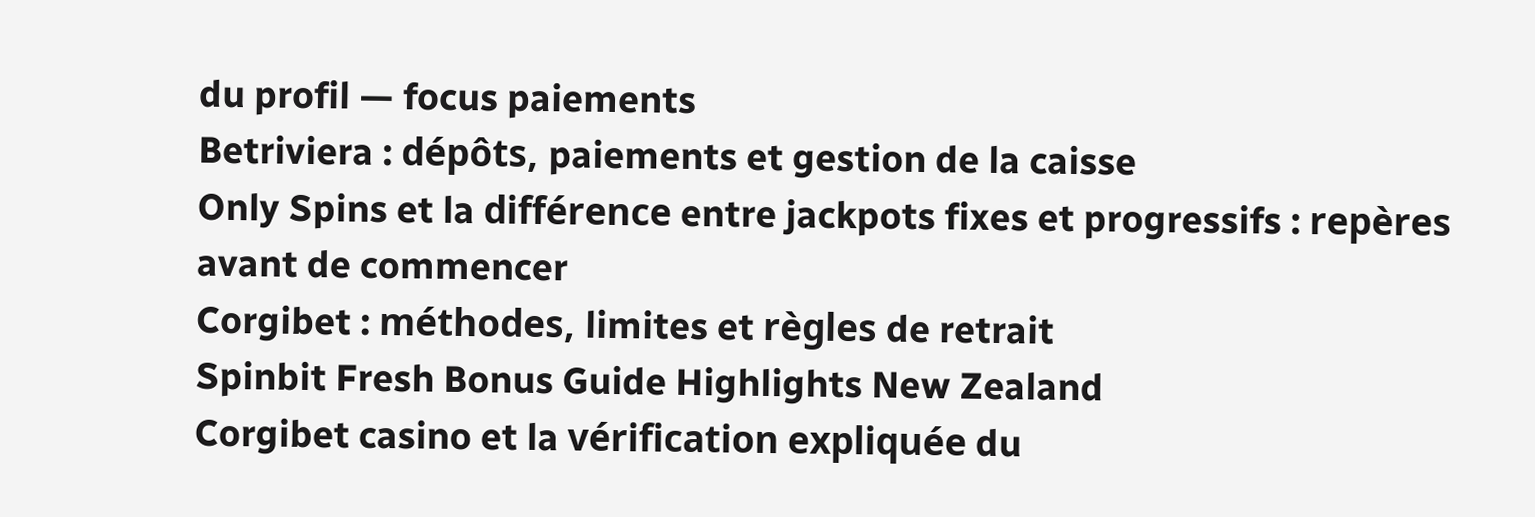du profil — focus paiements
Betriviera : dépôts, paiements et gestion de la caisse
Only Spins et la différence entre jackpots fixes et progressifs : repères avant de commencer
Corgibet : méthodes, limites et règles de retrait
Spinbit Fresh Bonus Guide Highlights New Zealand
Corgibet casino et la vérification expliquée du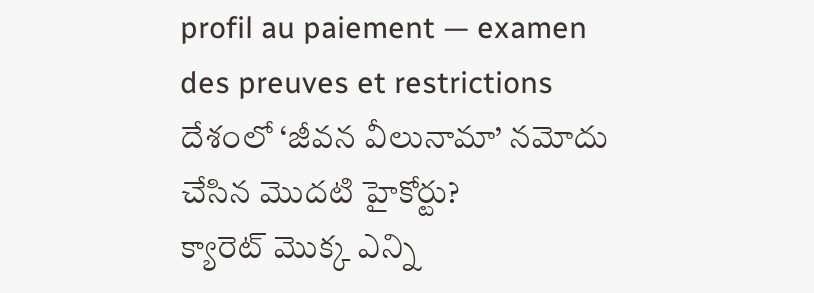profil au paiement — examen des preuves et restrictions
దేశంలో ‘జీవన వీలునామా’ నమోదు చేసిన మొదటి హైకోర్టు?
క్యారెట్ మొక్క ఎన్ని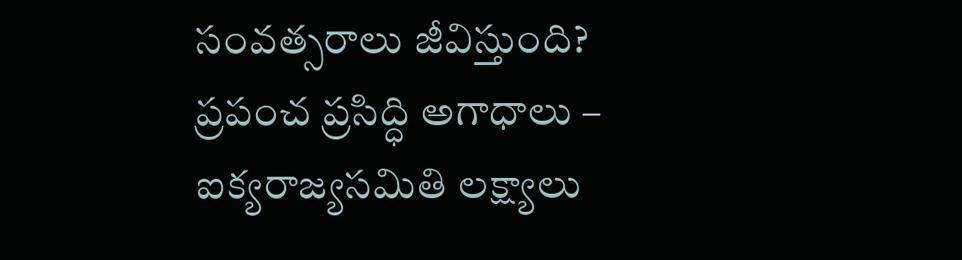సంవత్సరాలు జీవిస్తుంది?
ప్రపంచ ప్రసిద్ధి అగాధాలు – ఐక్యరాజ్యసమితి లక్ష్యాలు